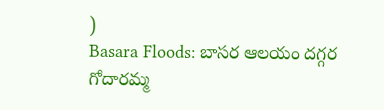)
Basara Floods: బాసర ఆలయం దగ్గర గోదారమ్మ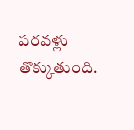పరవళ్లు తొక్కుతుంది.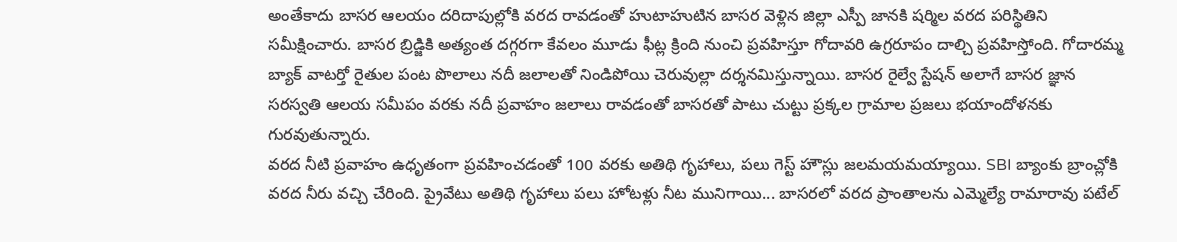అంతేకాదు బాసర ఆలయం దరిదాపుల్లోకి వరద రావడంతో హుటాహుటిన బాసర వెళ్లిన జిల్లా ఎస్పీ జానకి షర్మిల వరద పరిస్థితిని సమీక్షించారు. బాసర బ్రిడ్జికి అత్యంత దగ్గరగా కేవలం మూడు ఫీట్ల క్రింది నుంచి ప్రవహిస్తూ గోదావరి ఉగ్రరూపం దాల్చి ప్రవహిస్తోంది. గోదారమ్మ బ్యాక్ వాటర్తో రైతుల పంట పొలాలు నదీ జలాలతో నిండిపోయి చెరువుల్లా దర్శనమిస్తున్నాయి. బాసర రైల్వే స్టేషన్ అలాగే బాసర జ్ఞాన సరస్వతి ఆలయ సమీపం వరకు నదీ ప్రవాహం జలాలు రావడంతో బాసరతో పాటు చుట్టు ప్రక్కల గ్రామాల ప్రజలు భయాందోళనకు గురవుతున్నారు.
వరద నీటి ప్రవాహం ఉధృతంగా ప్రవహించడంతో 100 వరకు అతిథి గృహాలు, పలు గెస్ట్ హౌస్లు జలమయమయ్యాయి. SBI బ్యాంకు బ్రాంచ్లోకి వరద నీరు వచ్చి చేరింది. ప్రైవేటు అతిథి గృహాలు పలు హోటళ్లు నీట మునిగాయి... బాసరలో వరద ప్రాంతాలను ఎమ్మెల్యే రామారావు పటేల్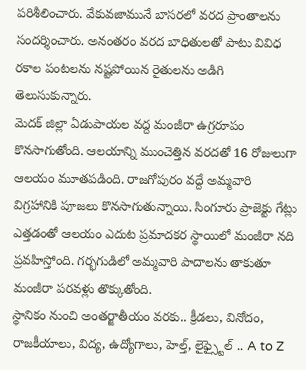పరిశీలించారు. వేకువజామునే బాసరలో వరద ప్రాంతాలను సందర్శించారు. అనంతరం వరద బాధితులతో పాటు వివిధ రకాల పంటలను నష్టపోయిన రైతులను అడిగి తెలుసుకున్నారు.
మెదక్ జిల్లా ఏడుపాయల వద్ద మంజీరా ఉగ్రరూపం కొనసాగుతోంది. ఆలయాన్ని ముంచెత్తిన వరదతో 16 రోజులుగా ఆలయం మూతపడింది. రాజగోపురం వద్దే అమ్మవారి విగ్రహానికి పూజలు కొనసాగుతున్నాయి. సింగూరు ప్రాజెక్టు గేట్లు ఎత్తడంతో ఆలయం ఎదుట ప్రమాదకర స్థాయిలో మంజీరా నది ప్రవహిస్తోంది. గర్భగుడిలో అమ్మవారి పాదాలను తాకుతూ మంజీరా పరవళ్లు తొక్కుతోంది.
స్థానికం నుంచి అంతర్జాతీయం వరకు.. క్రీడలు, వినోదం, రాజకీయాలు, విద్య, ఉద్యోగాలు, హెల్త్, లైఫ్స్టైల్ .. A to Z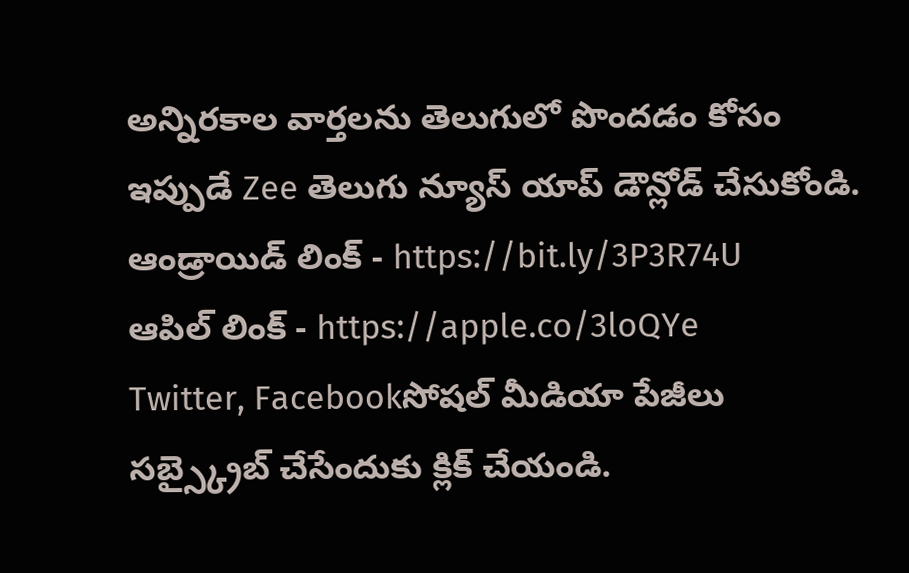అన్నిరకాల వార్తలను తెలుగులో పొందడం కోసం ఇప్పుడే Zee తెలుగు న్యూస్ యాప్ డౌన్లోడ్ చేసుకోండి.
ఆండ్రాయిడ్ లింక్ - https://bit.ly/3P3R74U
ఆపిల్ లింక్ - https://apple.co/3loQYe
Twitter, Facebookసోషల్ మీడియా పేజీలు సబ్స్క్రైబ్ చేసేందుకు క్లిక్ చేయండి.